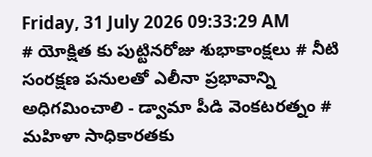Friday, 31 July 2026 09:33:29 AM
# యోక్షిత కు పుట్టినరోజు శుభాకాంక్షలు # నీటి సంరక్షణ పనులతో ఎలీనా ప్రభావాన్ని అధిగమించాలి - డ్వామా పీడి వెంకటరత్నం # మహిళా సాధికారతకు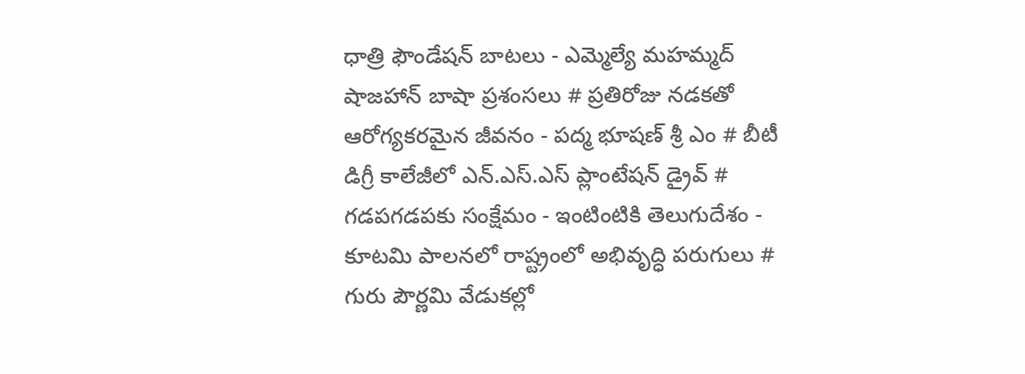ధాత్రి ఫౌండేషన్ బాటలు - ఎమ్మెల్యే మహమ్మద్ షాజహాన్ బాషా ప్రశంసలు # ప్రతిరోజు నడకతో ఆరోగ్యకరమైన జీవనం - పద్మ భూషణ్ శ్రీ ఎం # బీటీ డిగ్రీ కాలేజీలో ఎన్.ఎస్.ఎస్ ప్లాంటేషన్ డ్రైవ్ # గడపగడపకు సంక్షేమం - ఇంటింటికి తెలుగుదేశం - కూటమి పాలనలో రాష్ట్రంలో అభివృద్ధి పరుగులు # గురు పౌర్ణమి వేడుకల్లో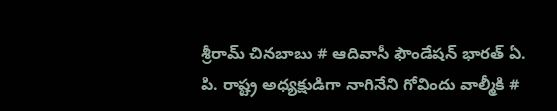శ్రీరామ్ చినబాబు # ఆదివాసీ ఫౌండేషన్ భారత్ ఏ. పి. రాష్ట్ర అధ్యక్షుడిగా నాగినేని గోవిందు వాల్మీకి #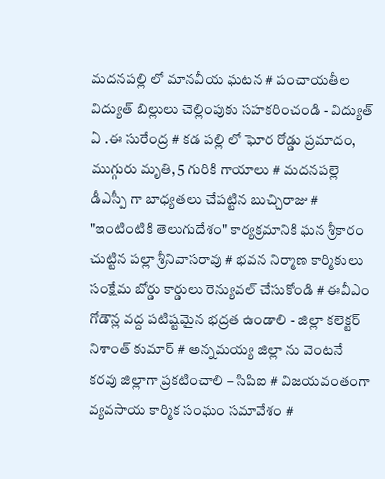మదనపల్లి లో మానవీయ ఘటన # పంచాయతీల విద్యుత్ బిల్లులు చెల్లింపుకు సహకరించండి - విద్యుత్ ఏ .ఈ సురేంద్ర # కడ పల్లి లో ఘోర రోడ్డు ప్రమాదం, ముగ్గురు మృతి, 5 గురికి గాయాలు # మదనపల్లె డీఎస్పీ గా బాధ్యతలు చేపట్టిన బుచ్చిరాజు # "ఇంటింటికి తెలుగుదేశం" కార్యక్రమానికి ఘన శ్రీకారం చుట్టిన పల్లా శ్రీనివాసరావు # భవన నిర్మాణ కార్మికులు సంక్షేమ బోర్డు కార్డులు రెన్యువల్ చేసుకోండి # ఈవీఎం గోడౌన్ల వద్ద పటిష్టమైన భద్రత ఉండాలి - జిల్లా కలెక్టర్ నిశాంత్ కుమార్ # అన్నమయ్య జిల్లా ను వెంటనే కరవు జిల్లాగా ప్రకటించాలి – సిపిఐ # విజయవంతంగా వ్యవసాయ కార్మిక సంఘం సమావేశం #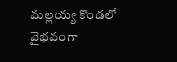మల్లయ్య కొండలో వైభవంగా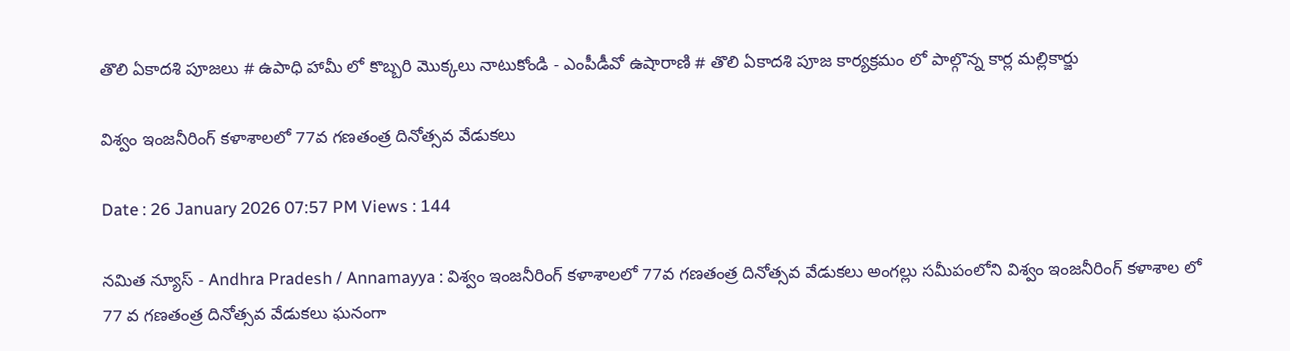తొలి ఏకాదశి పూజలు # ఉపాధి హామీ లో కొబ్బరి మొక్కలు నాటుకోండి - ఎంపీడీవో ఉషారాణి # తొలి ఏకాదశి పూజ కార్యక్రమం లో పాల్గొన్న కార్ల మల్లికార్జు

విశ్వం ఇంజనీరింగ్ కళాశాలలో 77వ గణతంత్ర దినోత్సవ వేడుకలు

Date : 26 January 2026 07:57 PM Views : 144

నమిత న్యూస్ - Andhra Pradesh / Annamayya : విశ్వం ఇంజనీరింగ్ కళాశాలలో 77వ గణతంత్ర దినోత్సవ వేడుకలు అంగల్లు సమీపంలోని విశ్వం ఇంజనీరింగ్ కళాశాల లో 77 వ గణతంత్ర దినోత్సవ వేడుకలు ఘనంగా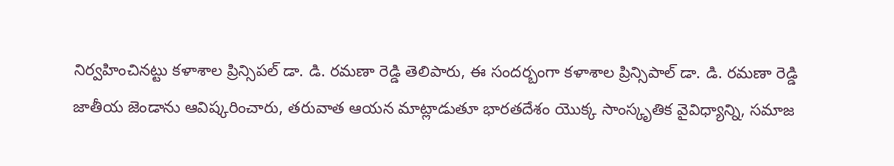నిర్వహించినట్టు కళాశాల ప్రిన్సిపల్ డా. డి. రమణా రెడ్డి తెలిపారు, ఈ సందర్బంగా కళాశాల ప్రిన్సిపాల్ డా. డి. రమణా రెడ్డి జాతీయ జెండాను ఆవిష్కరించారు, తరువాత ఆయన మాట్లాడుతూ భారతదేశం యొక్క సాంస్కృతిక వైవిధ్యాన్ని, సమాజ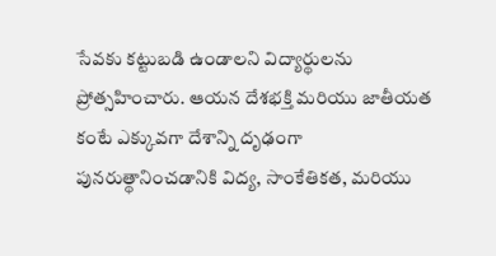సేవకు కట్టుబడి ఉండాలని విద్యార్థులను ప్రోత్సహించారు. ఆయన దేశభక్తి మరియు జాతీయత కంటే ఎక్కువగా దేశాన్ని దృఢంగా పునరుత్థానించడానికి విద్య, సాంకేతికత, మరియు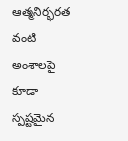ఆత్మనిర్భరత వంటి అంశాలపై కూడా స్పష్టమైన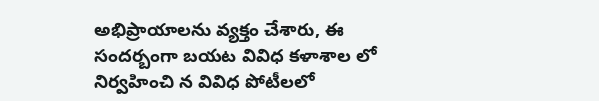అభిప్రాయాలను వ్యక్తం చేశారు, ఈ సందర్బంగా బయట వివిధ కళాశాల లో నిర్వహించి న వివిధ పోటీలలో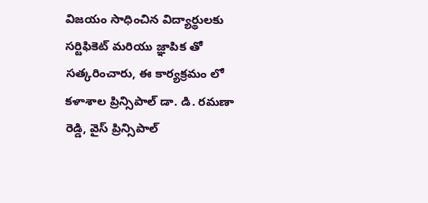విజయం సాధించిన విద్యార్థులకు సర్టిఫికెట్ మరియు జ్ఞాపిక తో సత్కరించారు, ఈ కార్యక్రమం లో కళాశాల ప్రిన్సిపాల్ డా. డి. రమణా రెడ్డి, వైస్ ప్రిన్సిపాల్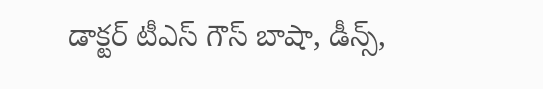డాక్టర్ టీఎస్ గౌస్ బాషా, డీన్స్,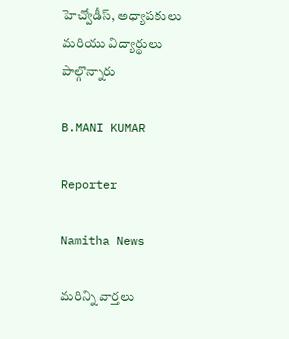హెచ్వోడీస్, అధ్యాపకులు మరియు విద్యార్థులు పాల్గొన్నారు

B.MANI KUMAR

Reporter

Namitha News

మరిన్ని వార్తలు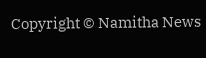Copyright © Namitha News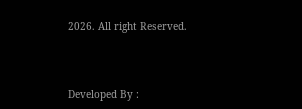2026. All right Reserved.



Developed By :